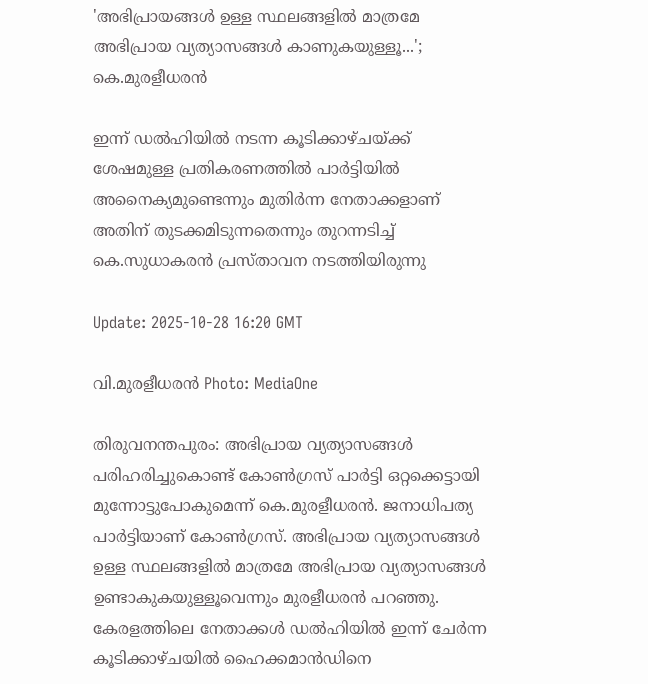'അഭിപ്രായങ്ങൾ ഉള്ള സ്ഥലങ്ങളിൽ മാത്രമേ അഭിപ്രായ വ്യത്യാസങ്ങൾ കാണുകയുള്ളൂ...'; കെ.മുരളീധരൻ

ഇന്ന് ഡൽഹിയിൽ നടന്ന കൂടിക്കാഴ്ചയ്ക്ക് ശേഷമുള്ള പ്രതികരണത്തിൽ പാർട്ടിയിൽ അനൈക്യമുണ്ടെന്നും മുതിർന്ന നേതാക്കളാണ് അതിന് തുടക്കമിടുന്നതെന്നും തുറന്നടിച്ച് കെ.സുധാകരൻ പ്രസ്താവന നടത്തിയിരുന്നു

Update: 2025-10-28 16:20 GMT

വി.മുരളീധരൻ Photo: MediaOne

തിരുവനന്തപുരം: അഭിപ്രായ വ്യത്യാസങ്ങൾ പരിഹരിച്ചുകൊണ്ട് കോൺഗ്രസ് പാർട്ടി ഒറ്റക്കെട്ടായി മുന്നോട്ടുപോകുമെന്ന് കെ.മുരളീധരൻ. ജനാധിപത്യ പാർട്ടിയാണ് കോൺഗ്രസ്. അഭിപ്രായ വ്യത്യാസങ്ങൾ ഉള്ള സ്ഥലങ്ങളിൽ മാത്രമേ അഭിപ്രായ വ്യത്യാസങ്ങൾ ഉണ്ടാകുകയുള്ളൂവെന്നും മുരളീധരൻ പറഞ്ഞു. കേരളത്തിലെ നേതാക്കൾ ഡൽഹിയിൽ ഇന്ന് ചേർന്ന കൂടിക്കാഴ്ചയിൽ ഹൈക്കമാൻഡിനെ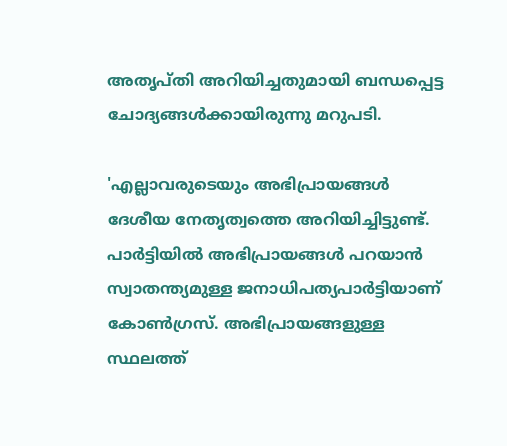അത‍ൃപ്തി അറിയിച്ചതുമായി ബന്ധപ്പെട്ട ചോദ്യങ്ങൾക്കായിരുന്നു മറുപടി.

'എല്ലാവരുടെയും അഭിപ്രായങ്ങൾ ദേശീയ നേതൃത്വത്തെ അറിയിച്ചിട്ടുണ്ട്. പാർട്ടിയിൽ അഭിപ്രായങ്ങൾ പറയാൻ സ്വാതന്ത്യമുള്ള ജനാധിപത്യപാർട്ടിയാണ് കോൺഗ്രസ്. അഭിപ്രായങ്ങളുള്ള സ്ഥലത്ത്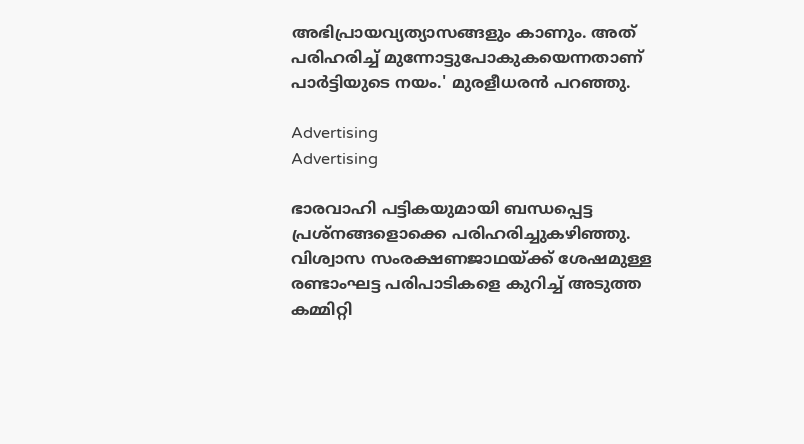അഭിപ്രായവ്യത്യാസങ്ങളും കാണും. അത് പരിഹരിച്ച് മുന്നോട്ടുപോകുകയെന്നതാണ് പാർട്ടിയുടെ നയം.' മുരളീധരൻ പറഞ്ഞു.

Advertising
Advertising

ഭാരവാഹി പട്ടികയുമായി ബന്ധപ്പെട്ട പ്രശ്നങ്ങളൊക്കെ പരിഹരിച്ചുകഴിഞ്ഞു. വിശ്വാസ സംരക്ഷണജാഥയ്ക്ക് ശേഷമുള്ള രണ്ടാംഘട്ട പരിപാടികളെ കുറിച്ച് അടുത്ത കമ്മിറ്റി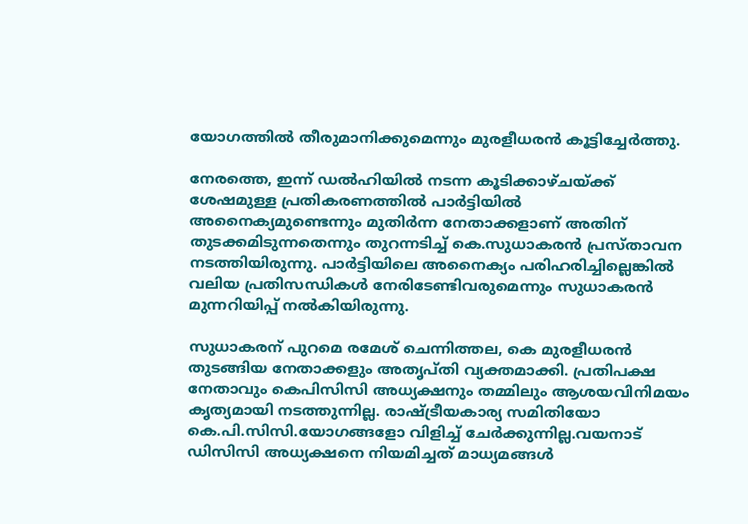യോഗത്തിൽ തീരുമാനിക്കുമെന്നും മുരളീധരൻ കൂട്ടിച്ചേർത്തു.

നേരത്തെ, ഇന്ന് ഡൽഹിയിൽ നടന്ന കൂടിക്കാഴ്ചയ്ക്ക് ശേഷമുള്ള പ്രതികരണത്തിൽ പാർട്ടിയിൽ അനൈക്യമുണ്ടെന്നും മുതിർന്ന നേതാക്കളാണ് അതിന് തുടക്കമിടുന്നതെന്നും തുറന്നടിച്ച് കെ.സുധാകരൻ പ്രസ്താവന നടത്തിയിരുന്നു. പാർട്ടിയിലെ അനൈക്യം പരിഹരിച്ചില്ലെങ്കിൽ വലിയ പ്രതിസന്ധികൾ നേരിടേണ്ടിവരുമെന്നും സുധാകരൻ മുന്നറിയിപ്പ് നൽകിയിരുന്നു.

സുധാകരന് പുറമെ രമേശ്‌ ചെന്നിത്തല, കെ മുരളീധരൻ തുടങ്ങിയ നേതാക്കളും അതൃപ്തി വ്യക്തമാക്കി. പ്രതിപക്ഷ നേതാവും കെപിസിസി അധ്യക്ഷനും തമ്മിലും ആശയവിനിമയം കൃത്യമായി നടത്തുന്നില്ല. രാഷ്‌ട്രീയകാര്യ സമിതിയോ കെ.പി.സിസി.യോഗങ്ങളോ വിളിച്ച് ചേർക്കുന്നില്ല.വയനാട് ഡിസിസി അധ്യക്ഷനെ നിയമിച്ചത് മാധ്യമങ്ങൾ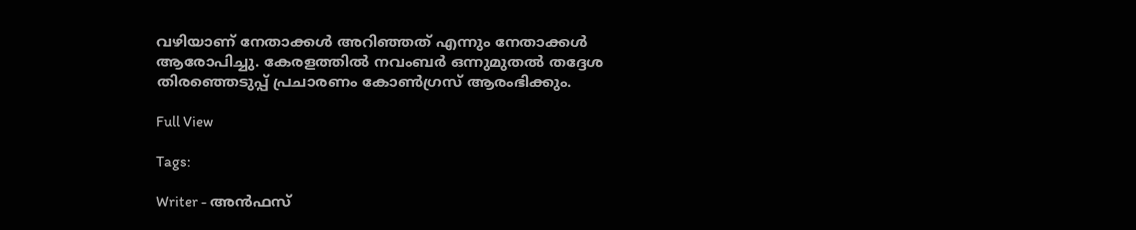വഴിയാണ് നേതാക്കൾ അറിഞ്ഞത് എന്നും നേതാക്കൾ ആരോപിച്ചു. കേരളത്തിൽ നവംബർ ഒന്നുമുതൽ തദ്ദേശ തിരഞ്ഞെടുപ്പ് പ്രചാരണം കോൺഗ്രസ്‌ ആരംഭിക്കും.

Full View

Tags:

Writer - അൻഫസ്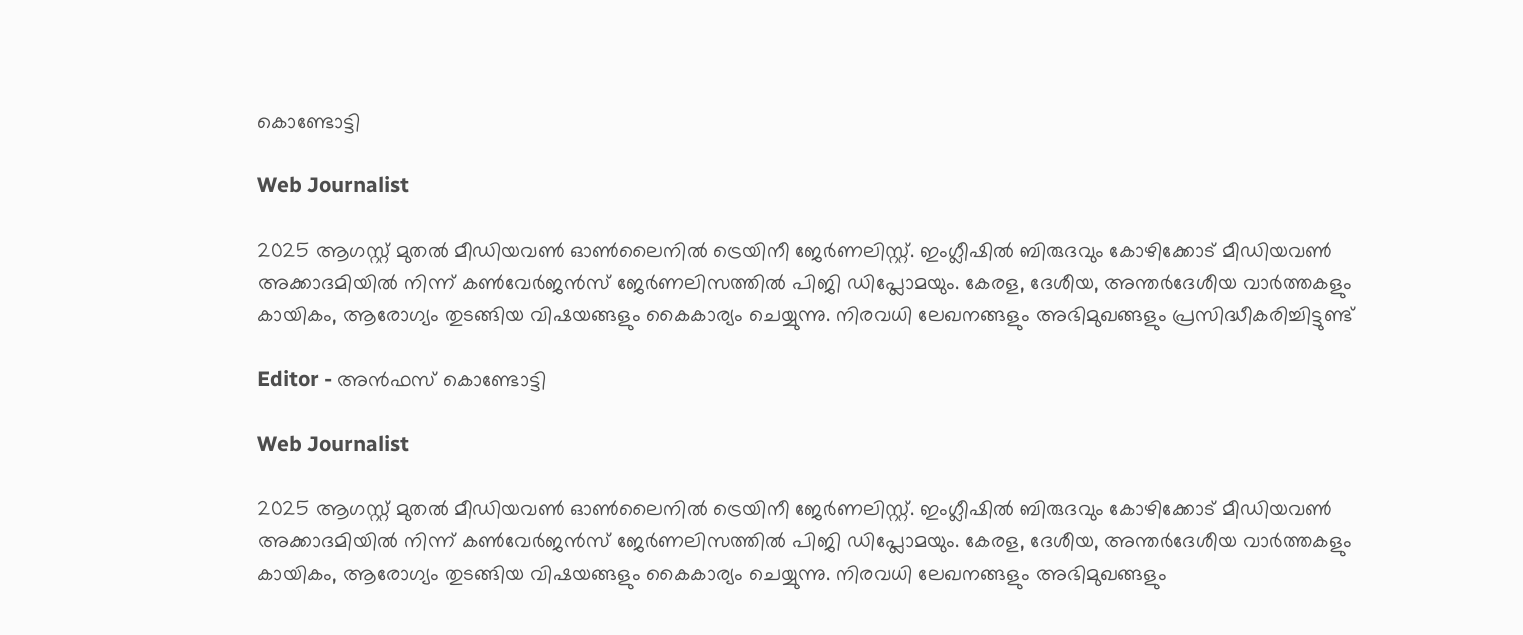കൊണ്ടോട്ടി

Web Journalist

2025 ആഗസ്റ്റ് മുതൽ മീഡിയവൺ ഓൺലൈനിൽ ട്രെയിനീ ജേർണലിസ്റ്റ്. ഇംഗ്ലീഷിൽ ബിരുദവും കോഴിക്കോട് മീഡിയവൺ അക്കാദമിയിൽ നിന്ന് കൺവേർജൻസ് ജേർണലിസത്തിൽ പിജി ഡിപ്ലോമയും. കേരള, ദേശീയ, അന്തർദേശീയ വാർത്തകളും കായികം, ആരോഗ്യം തുടങ്ങിയ വിഷയങ്ങളും കൈകാര്യം ചെയ്യുന്നു. നിരവധി ലേഖനങ്ങളും അഭിമുഖങ്ങളും പ്രസിദ്ധീകരിച്ചിട്ടുണ്ട്

Editor - അൻഫസ് കൊണ്ടോട്ടി

Web Journalist

2025 ആഗസ്റ്റ് മുതൽ മീഡിയവൺ ഓൺലൈനിൽ ട്രെയിനീ ജേർണലിസ്റ്റ്. ഇംഗ്ലീഷിൽ ബിരുദവും കോഴിക്കോട് മീഡിയവൺ അക്കാദമിയിൽ നിന്ന് കൺവേർജൻസ് ജേർണലിസത്തിൽ പിജി ഡിപ്ലോമയും. കേരള, ദേശീയ, അന്തർദേശീയ വാർത്തകളും കായികം, ആരോഗ്യം തുടങ്ങിയ വിഷയങ്ങളും കൈകാര്യം ചെയ്യുന്നു. നിരവധി ലേഖനങ്ങളും അഭിമുഖങ്ങളും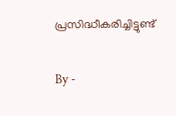പ്രസിദ്ധീകരിച്ചിട്ടുണ്ട്

By -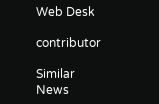Web Desk

contributor

Similar News